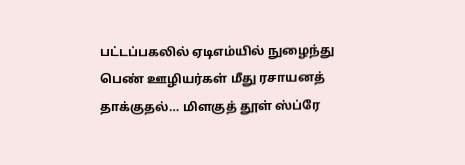பட்டப்பகலில் ஏடிஎம்யில் நுழைந்து பெண் ஊழியர்கள் மீது ரசாயனத் தாக்குதல்… மிளகுத் தூள் ஸ்ப்ரே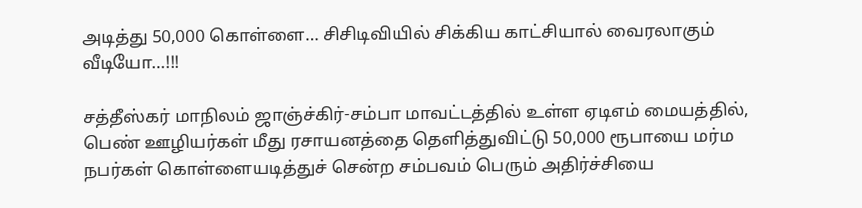அடித்து 50,000 கொள்ளை… சிசிடிவியில் சிக்கிய காட்சியால் வைரலாகும் வீடியோ…!!!

சத்தீஸ்கர் மாநிலம் ஜாஞ்ச்கிர்-சம்பா மாவட்டத்தில் உள்ள ஏடிஎம் மையத்தில், பெண் ஊழியர்கள் மீது ரசாயனத்தை தெளித்துவிட்டு 50,000 ரூபாயை மர்ம நபர்கள் கொள்ளையடித்துச் சென்ற சம்பவம் பெரும் அதிர்ச்சியை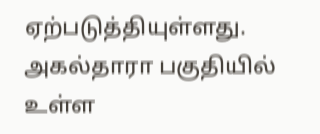ஏற்படுத்தியுள்ளது. அகல்தாரா பகுதியில் உள்ள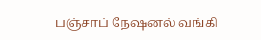பஞ்சாப் நேஷனல் வங்கி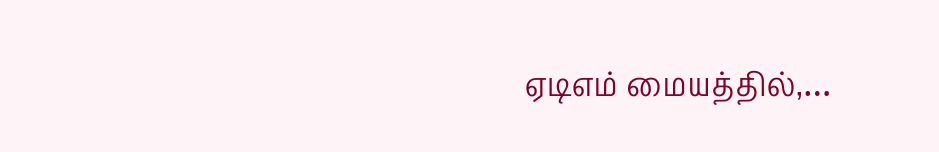ஏடிஎம் மையத்தில்,…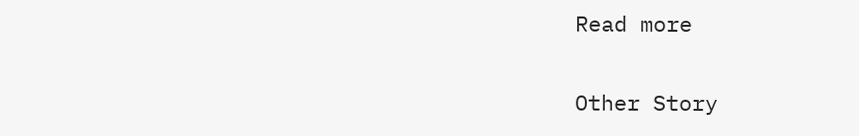Read more

Other Story